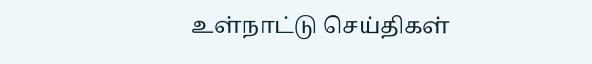உள்நாட்டு செய்திகள்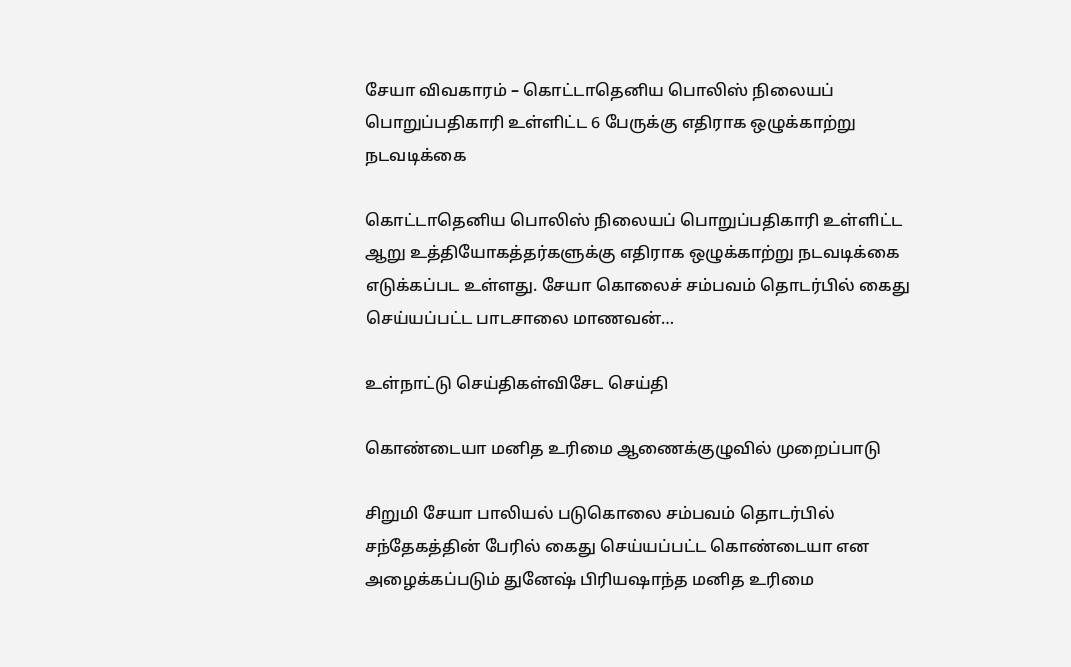சேயா விவகாரம் – கொட்டாதெனிய பொலிஸ் நிலையப் பொறுப்பதிகாரி உள்ளிட்ட 6 பேருக்கு எதிராக ஒழுக்காற்று நடவடிக்கை

கொட்டாதெனிய பொலிஸ் நிலையப் பொறுப்பதிகாரி உள்ளிட்ட ஆறு உத்தியோகத்தர்களுக்கு எதிராக ஒழுக்காற்று நடவடிக்கை எடுக்கப்பட உள்ளது. சேயா கொலைச் சம்பவம் தொடர்பில் கைது செய்யப்பட்ட பாடசாலை மாணவன்…

உள்நாட்டு செய்திகள்விசேட செய்தி

கொண்டையா மனித உரிமை ஆணைக்குழுவில் முறைப்பாடு

சிறுமி சேயா பாலியல் படுகொலை சம்பவம் தொடர்பில் சந்தேகத்தின் பேரில் கைது செய்யப்பட்ட கொண்டையா என அழைக்கப்படும் துனேஷ் பிரியஷாந்த மனித உரிமை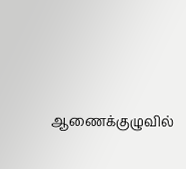ஆணைக்குழுவில்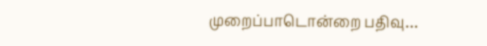முறைப்பாடொன்றை பதிவு…